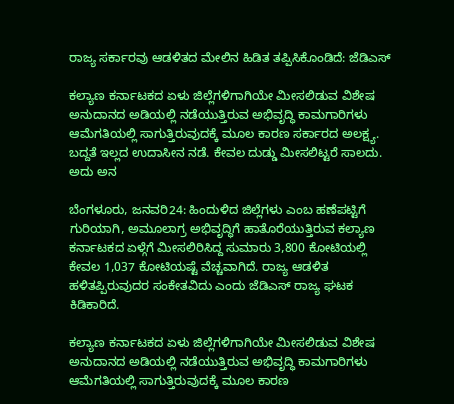ರಾಜ್ಯ ಸರ್ಕಾರವು ಆಡಳಿತದ ಮೇಲಿನ ಹಿಡಿತ ತಪ್ಪಿಸಿಕೊಂಡಿದೆ: ಜೆಡಿಎಸ್

ಕಲ್ಯಾಣ ಕರ್ನಾಟಕದ ಏಳು ಜಿಲ್ಲೆಗಳಿಗಾಗಿಯೇ ಮೀಸಲಿಡುವ ವಿಶೇಷ ಅನುದಾನದ ಅಡಿಯಲ್ಲಿ ನಡೆಯುತ್ತಿರುವ ಅಭಿವೃದ್ಧಿ ಕಾಮಗಾರಿಗಳು ಆಮೆಗತಿಯಲ್ಲಿ ಸಾಗುತ್ತಿರುವುದಕ್ಕೆ ಮೂಲ ಕಾರಣ ಸರ್ಕಾರದ ಅಲಕ್ಷ್ಯ. ಬದ್ದತೆ ಇಲ್ಲದ ಉದಾಸೀನ ನಡೆ. ಕೇವಲ ದುಡ್ಡು ಮೀಸಲಿಟ್ಟರೆ ಸಾಲದು. ಅದು ಅನ

ಬೆಂಗಳೂರು, ಜನವರಿ24: ಹಿಂದುಳಿದ ಜಿಲ್ಲೆಗಳು ಎಂಬ ಹಣೆಪಟ್ಟಿಗೆ ಗುರಿಯಾಗಿ, ಅಮೂಲಾಗ್ರ ಅಭಿವೃದ್ಧಿಗೆ ಹಾತೊರೆಯುತ್ತಿರುವ ಕಲ್ಯಾಣ ಕರ್ನಾಟಕದ ಏಳ್ಗೆಗೆ ಮೀಸಲಿರಿಸಿದ್ದ ಸುಮಾರು 3,800 ಕೋಟಿಯಲ್ಲಿ ಕೇವಲ 1,037 ಕೋಟಿಯಷ್ಟೆ ವೆಚ್ಚವಾಗಿದೆ. ರಾಜ್ಯ ಆಡಳಿತ ಹಳಿತಪ್ಪಿರುವುದರ ಸಂಕೇತವಿದು ಎಂದು ಜೆಡಿಎಸ್ ರಾಜ್ಯ ಘಟಕ ಕಿಡಿಕಾರಿದೆ.

ಕಲ್ಯಾಣ ಕರ್ನಾಟಕದ ಏಳು ಜಿಲ್ಲೆಗಳಿಗಾಗಿಯೇ ಮೀಸಲಿಡುವ ವಿಶೇಷ ಅನುದಾನದ ಅಡಿಯಲ್ಲಿ ನಡೆಯುತ್ತಿರುವ ಅಭಿವೃದ್ಧಿ ಕಾಮಗಾರಿಗಳು ಆಮೆಗತಿಯಲ್ಲಿ ಸಾಗುತ್ತಿರುವುದಕ್ಕೆ ಮೂಲ ಕಾರಣ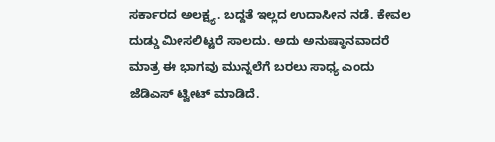ಸರ್ಕಾರದ ಅಲಕ್ಷ್ಯ. ಬದ್ದತೆ ಇಲ್ಲದ ಉದಾಸೀನ ನಡೆ. ಕೇವಲ ದುಡ್ಡು ಮೀಸಲಿಟ್ಟರೆ ಸಾಲದು. ಅದು ಅನುಷ್ಠಾನವಾದರೆ ಮಾತ್ರ ಈ ಭಾಗವು ಮುನ್ನಲೆಗೆ ಬರಲು ಸಾಧ್ಯ ಎಂದು ಜೆಡಿಎಸ್ ಟ್ವೀಟ್ ಮಾಡಿದೆ.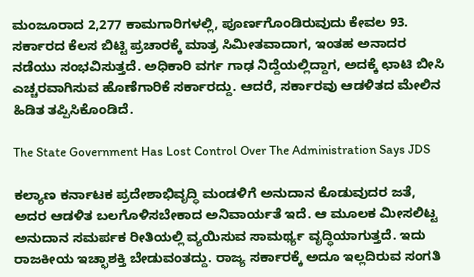ಮಂಜೂರಾದ 2,277 ಕಾಮಗಾರಿಗಳಲ್ಲಿ, ಪೂರ್ಣಗೊಂಡಿರುವುದು ಕೇವಲ 93. ಸರ್ಕಾರದ ಕೆಲಸ ಬಿಟ್ಟಿ ಪ್ರಚಾರಕ್ಕೆ ಮಾತ್ರ ಸಿಮೀತವಾದಾಗ, ಇಂತಹ ಅನಾದರ ನಡೆಯು ಸಂಭವಿಸುತ್ತದೆ. ಅಧಿಕಾರಿ ವರ್ಗ ಗಾಢ ನಿದ್ದೆಯಲ್ಲಿದ್ದಾಗ, ಅದಕ್ಕೆ ಛಾಟಿ ಬೀಸಿ ಎಚ್ಚರವಾಗಿಸುವ ಹೊಣೆಗಾರಿಕೆ ಸರ್ಕಾರದ್ದು. ಆದರೆ, ಸರ್ಕಾರವು ಆಡಳಿತದ ಮೇಲಿನ ಹಿಡಿತ ತಪ್ಪಿಸಿಕೊಂಡಿದೆ.

The State Government Has Lost Control Over The Administration Says JDS

ಕಲ್ಯಾಣ ಕರ್ನಾಟಕ ಪ್ರದೇಶಾಭಿವೃದ್ಧಿ ಮಂಡಳಿಗೆ ಅನುದಾನ ಕೊಡುವುದರ ಜತೆ, ಅದರ ‌‌ಆಡಳಿತ ಬಲಗೊಳಿಸಬೇಕಾದ ಅನಿವಾರ್ಯತೆ ಇದೆ. ಆ ಮೂಲಕ ಮೀಸಲಿಟ್ಟ ಅನುದಾನ ಸಮರ್ಪಕ ರೀತಿಯಲ್ಲಿ ವ್ಯಯಿಸುವ ಸಾಮರ್ಥ್ಯ ವೃದ್ಧಿಯಾಗುತ್ತದೆ. ಇದು ರಾಜಕೀಯ ಇಚ್ಛಾಶಕ್ತಿ ಬೇಡುವಂತದ್ದು. ರಾಜ್ಯ ಸರ್ಕಾರಕ್ಕೆ ಅದೂ ಇಲ್ಲದಿರುವ ಸಂಗತಿ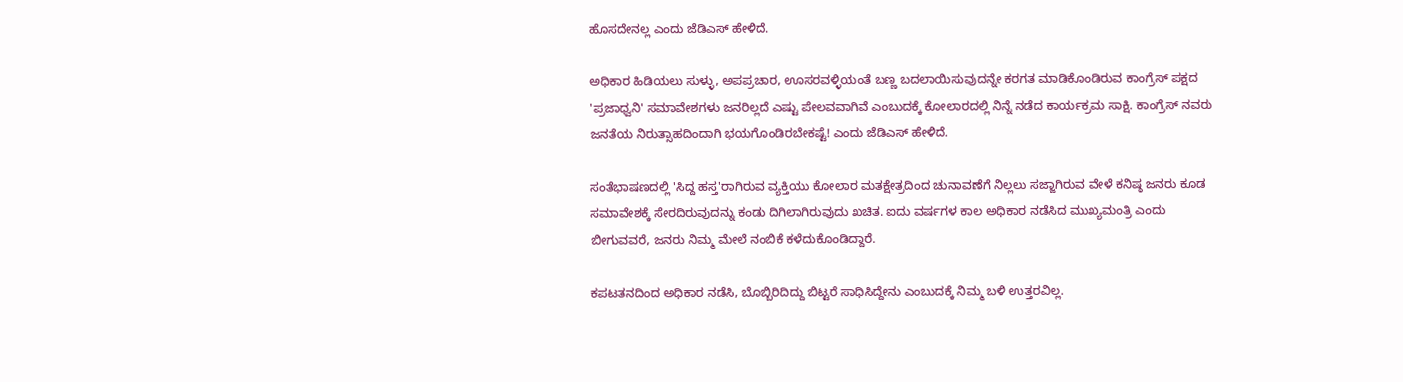ಹೊಸದೇನಲ್ಲ ಎಂದು ಜೆಡಿಎಸ್ ಹೇಳಿದೆ.

ಅಧಿಕಾರ ಹಿಡಿಯಲು ಸುಳ್ಳು, ಅಪಪ್ರಚಾರ, ಊಸರವಳ್ಳಿಯಂತೆ ಬಣ್ಣ ಬದಲಾಯಿಸುವುದನ್ನೇ ಕರಗತ ಮಾಡಿಕೊಂಡಿರುವ ಕಾಂಗ್ರೆಸ್ ಪಕ್ಷದ 'ಪ್ರಜಾಧ್ವನಿ' ಸಮಾವೇಶಗಳು ಜನರಿಲ್ಲದೆ ಎಷ್ಟು ಪೇಲವವಾಗಿವೆ ಎಂಬುದಕ್ಕೆ ಕೋಲಾರದಲ್ಲಿ ನಿನ್ನೆ ನಡೆದ ಕಾರ್ಯಕ್ರಮ ಸಾಕ್ಷಿ. ಕಾಂಗ್ರೆಸ್ ನವರು ಜನತೆಯ ನಿರುತ್ಸಾಹದಿಂದಾಗಿ ಭಯಗೊಂಡಿರಬೇಕಷ್ಟೆ! ಎಂದು ಜೆಡಿಎಸ್ ಹೇಳಿದೆ.

ಸಂತೆಭಾಷಣದಲ್ಲಿ 'ಸಿದ್ದ ಹಸ್ತ'ರಾಗಿರುವ ವ್ಯಕ್ತಿಯು ಕೋಲಾರ ಮತಕ್ಷೇತ್ರದಿಂದ ಚುನಾವಣೆಗೆ ನಿಲ್ಲಲು ಸಜ್ಜಾಗಿರುವ ವೇಳೆ ಕನಿಷ್ಠ ಜನರು ಕೂಡ ಸಮಾವೇಶಕ್ಕೆ ಸೇರದಿರುವುದನ್ನು ಕಂಡು ದಿಗಿಲಾಗಿರುವುದು ಖಚಿತ. ಐದು ವರ್ಷಗಳ ಕಾಲ ಅಧಿಕಾರ ನಡೆಸಿದ ಮುಖ್ಯಮಂತ್ರಿ ಎಂದು ಬೀಗುವವರೆ, ಜನರು ನಿಮ್ಮ ಮೇಲೆ ನಂಬಿಕೆ ಕಳೆದುಕೊಂಡಿದ್ದಾರೆ.

ಕಪಟತನದಿಂದ ಅಧಿಕಾರ ನಡೆಸಿ, ಬೊಬ್ಬಿರಿದಿದ್ದು ಬಿಟ್ಟರೆ ಸಾಧಿಸಿದ್ದೇನು ಎಂಬುದಕ್ಕೆ ನಿಮ್ಮ ಬಳಿ ಉತ್ತರವಿಲ್ಲ.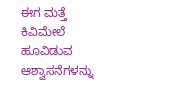ಈಗ ಮತ್ತೆ ಕಿವಿಮೇಲೆ ಹೂವಿಡುವ ಆಶ್ವಾಸನೆಗಳನ್ನು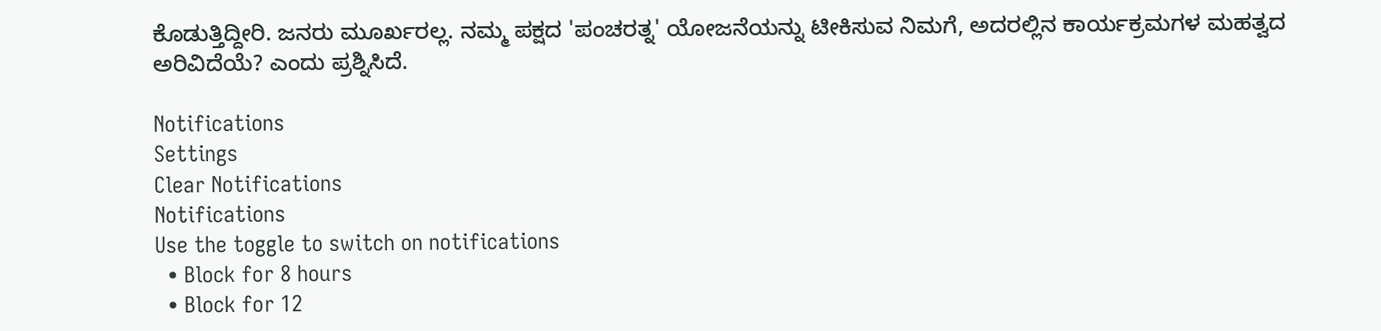ಕೊಡುತ್ತಿದ್ದೀರಿ. ಜನರು ಮೂರ್ಖರಲ್ಲ. ನಮ್ಮ ಪಕ್ಷದ 'ಪಂಚರತ್ನ' ಯೋಜನೆಯನ್ನು ಟೀಕಿಸುವ ನಿಮಗೆ, ಅದರಲ್ಲಿನ ಕಾರ್ಯಕ್ರಮಗಳ ಮಹತ್ವದ ಅರಿವಿದೆಯೆ? ಎಂದು ಪ್ರಶ್ನಿಸಿದೆ.

Notifications
Settings
Clear Notifications
Notifications
Use the toggle to switch on notifications
  • Block for 8 hours
  • Block for 12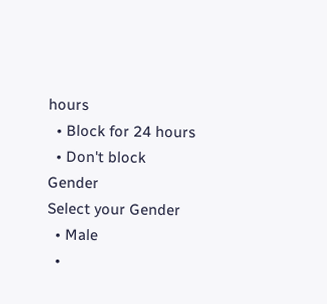hours
  • Block for 24 hours
  • Don't block
Gender
Select your Gender
  • Male
  •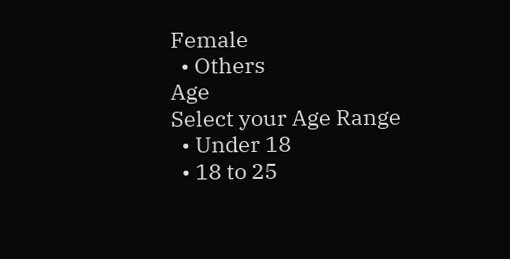Female
  • Others
Age
Select your Age Range
  • Under 18
  • 18 to 25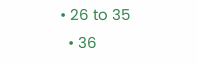• 26 to 35
  • 36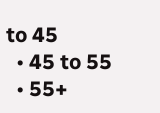to 45
  • 45 to 55
  • 55+